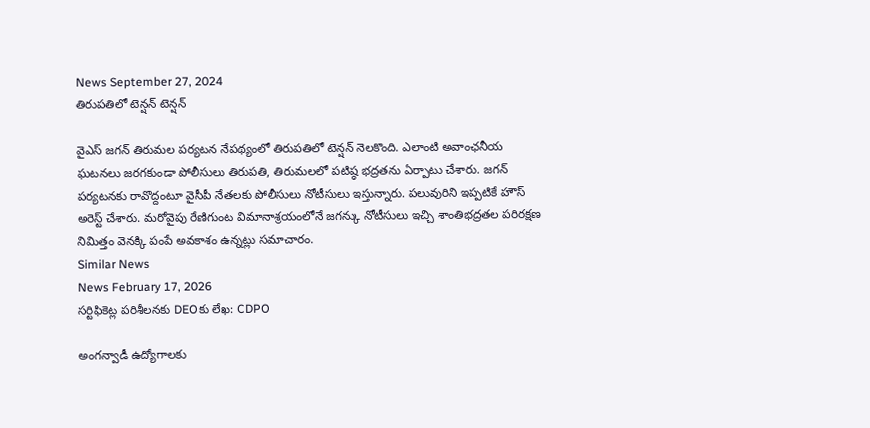News September 27, 2024
తిరుపతిలో టెన్షన్ టెన్షన్

వైఎస్ జగన్ తిరుమల పర్యటన నేపథ్యంలో తిరుపతిలో టెన్షన్ నెలకొంది. ఎలాంటి అవాంఛనీయ ఘటనలు జరగకుండా పోలీసులు తిరుపతి, తిరుమలలో పటిష్ఠ భద్రతను ఏర్పాటు చేశారు. జగన్ పర్యటనకు రావొద్దంటూ వైసీపీ నేతలకు పోలీసులు నోటీసులు ఇస్తున్నారు. పలువురిని ఇప్పటికే హౌస్ అరెస్ట్ చేశారు. మరోవైపు రేణిగుంట విమానాశ్రయంలోనే జగన్కు నోటీసులు ఇచ్చి శాంతిభద్రతల పరిరక్షణ నిమిత్తం వెనక్కి పంపే అవకాశం ఉన్నట్లు సమాచారం.
Similar News
News February 17, 2026
సర్టిఫికెట్ల పరిశీలనకు DEOకు లేఖ: CDPO

అంగన్వాడీ ఉద్యోగాలకు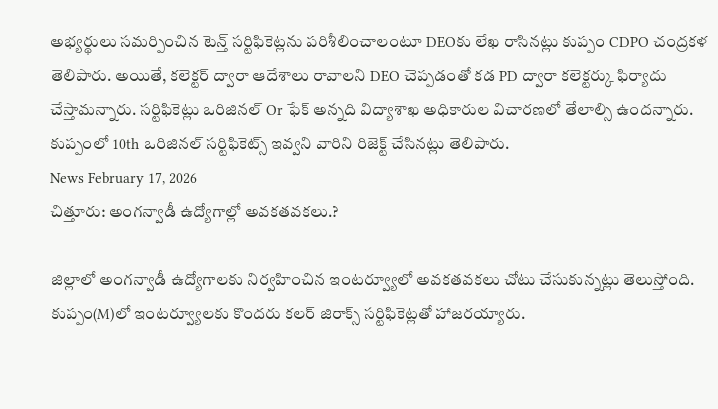అభ్యర్థులు సమర్పించిన టెన్త్ సర్టిఫికెట్లను పరిశీలించాలంటూ DEOకు లేఖ రాసినట్లు కుప్పం CDPO చంద్రకళ తెలిపారు. అయితే, కలెక్టర్ ద్వారా ఆదేశాలు రావాలని DEO చెప్పడంతో కడ PD ద్వారా కలెక్టర్కు ఫిర్యాదు చేస్తామన్నారు. సర్టిఫికెట్లు ఒరిజినల్ Or ఫేక్ అన్నది విద్యాశాఖ అధికారుల విచారణలో తేలాల్సి ఉందన్నారు. కుప్పంలో 10th ఒరిజినల్ సర్టిఫికెట్స్ ఇవ్వని వారిని రిజెక్ట్ చేసినట్లు తెలిపారు.
News February 17, 2026
చిత్తూరు: అంగన్వాడీ ఉద్యోగాల్లో అవకతవకలు.?

జిల్లాలో అంగన్వాడీ ఉద్యోగాలకు నిర్వహించిన ఇంటర్వ్యూలో అవకతవకలు చోటు చేసుకున్నట్లు తెలుస్తోంది. కుప్పం(M)లో ఇంటర్వ్యూలకు కొందరు కలర్ జిరాక్స్ సర్టిఫికెట్లతో హాజరయ్యారు.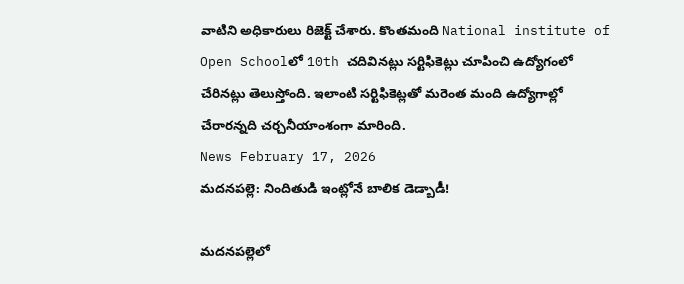వాటిని అధికారులు రిజెక్ట్ చేశారు. కొంతమంది National institute of Open Schoolలో 10th చదివినట్లు సర్టిఫికెట్లు చూపించి ఉద్యోగంలో చేరినట్లు తెలుస్తోంది. ఇలాంటి సర్టిఫికెట్లతో మరెంత మంది ఉద్యోగాల్లో చేరారన్నది చర్చనీయాంశంగా మారింది.
News February 17, 2026
మదనపల్లె: నిందితుడి ఇంట్లోనే బాలిక డెడ్బాడీ!

మదనపల్లెలో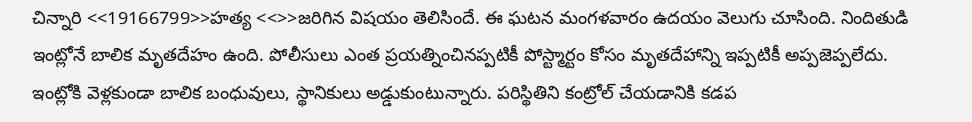చిన్నారి <<19166799>>హత్య <<>>జరిగిన విషయం తెలిసిందే. ఈ ఘటన మంగళవారం ఉదయం వెలుగు చూసింది. నిందితుడి ఇంట్లోనే బాలిక మృతదేహం ఉంది. పోలీసులు ఎంత ప్రయత్నించినప్పటికీ పోస్ట్మార్టం కోసం మృతదేహాన్ని ఇప్పటికీ అప్పజెప్పలేదు. ఇంట్లోకి వెళ్లకుండా బాలిక బంధువులు, స్థానికులు అడ్డుకుంటున్నారు. పరిస్థితిని కంట్రోల్ చేయడానికి కడప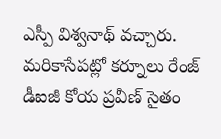ఎస్పీ విశ్వనాథ్ వచ్చారు. మరికాసేపట్లో కర్నూలు రేంజ్ డీఐజీ కోయ ప్రవీణ్ సైతం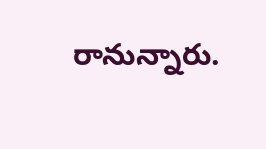రానున్నారు.